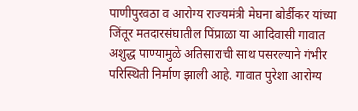पाणीपुरवठा व आरोग्य राज्यमंत्री मेघना बोर्डीकर यांच्या जिंतूर मतदारसंघातील पिंप्राळा या आदिवासी गावात अशुद्ध पाण्यामुळे अतिसाराची साथ पसरल्याने गंभीर परिस्थिती निर्माण झाली आहे. गावात पुरेशा आरोग्य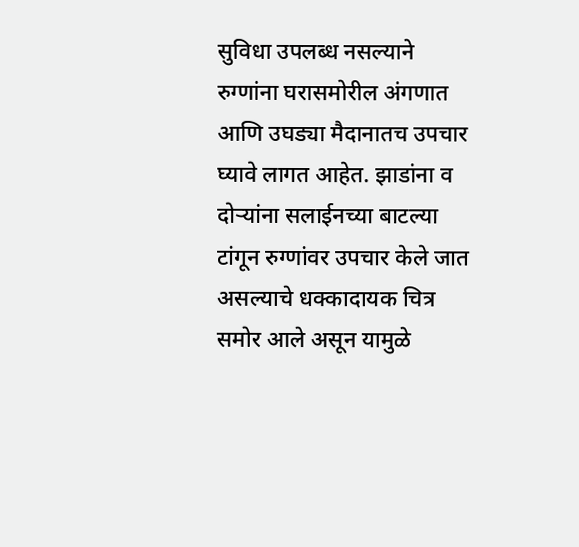सुविधा उपलब्ध नसल्याने रुग्णांना घरासमोरील अंगणात आणि उघड्या मैदानातच उपचार घ्यावे लागत आहेत. झाडांना व दोऱ्यांना सलाईनच्या बाटल्या टांगून रुग्णांवर उपचार केले जात असल्याचे धक्कादायक चित्र समोर आले असून यामुळे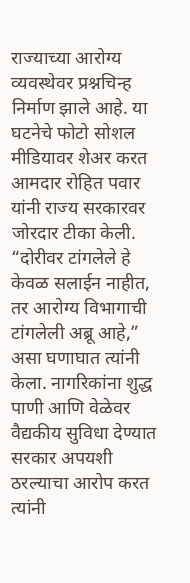राज्याच्या आरोग्य व्यवस्थेवर प्रश्नचिन्ह निर्माण झाले आहे. या घटनेचे फोटो सोशल मीडियावर शेअर करत आमदार रोहित पवार यांनी राज्य सरकारवर जोरदार टीका केली. “दोरीवर टांगलेले हे केवळ सलाईन नाहीत, तर आरोग्य विभागाची टांगलेली अब्रू आहे,” असा घणाघात त्यांनी केला. नागरिकांना शुद्ध पाणी आणि वेळेवर वैद्यकीय सुविधा देण्यात सरकार अपयशी ठरल्याचा आरोप करत त्यांनी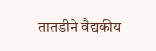तातडीने वैद्यकीय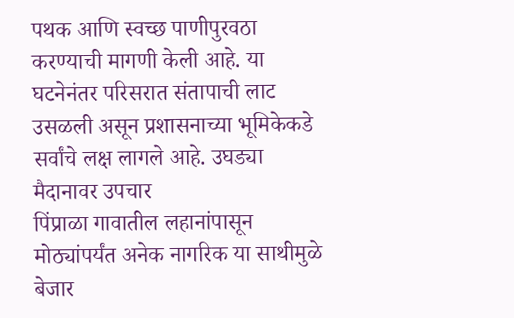पथक आणि स्वच्छ पाणीपुरवठा करण्याची मागणी केली आहे. या घटनेनंतर परिसरात संतापाची लाट उसळली असून प्रशासनाच्या भूमिकेकडे सर्वांचे लक्ष लागले आहे. उघड्या मैदानावर उपचार
पिंप्राळा गावातील लहानांपासून मोठ्यांपर्यंत अनेक नागरिक या साथीमुळे बेजार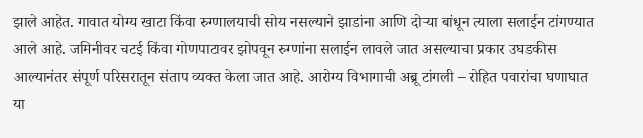झाले आहेत. गावात योग्य खाटा किंवा रुग्णालयाची सोय नसल्याने झाडांना आणि दोऱ्या बांधून त्याला सलाईन टांगण्यात आले आहे. जमिनीवर चटई किंवा गोणपाटावर झोपवून रुग्णांना सलाईन लावले जात असल्याचा प्रकार उघडकीस आल्यानंतर संपूर्ण परिसरातून संताप व्यक्त केला जात आहे. आरोग्य विभागाची अब्रू टांगली – रोहित पवारांचा घणाघात या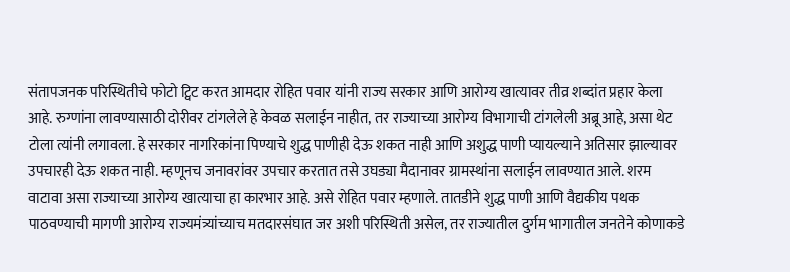संतापजनक परिस्थितीचे फोटो ट्विट करत आमदार रोहित पवार यांनी राज्य सरकार आणि आरोग्य खात्यावर तीव्र शब्दांत प्रहार केला आहे. रुग्णांना लावण्यासाठी दोरीवर टांगलेले हे केवळ सलाईन नाहीत, तर राज्याच्या आरोग्य विभागाची टांगलेली अब्रू आहे, असा थेट टोला त्यांनी लगावला. हे सरकार नागरिकांना पिण्याचे शुद्ध पाणीही देऊ शकत नाही आणि अशुद्ध पाणी प्यायल्याने अतिसार झाल्यावर उपचारही देऊ शकत नाही. म्हणूनच जनावरांवर उपचार करतात तसे उघड्या मैदानावर ग्रामस्थांना सलाईन लावण्यात आले. शरम वाटावा असा राज्याच्या आरोग्य खात्याचा हा कारभार आहे. असे रोहित पवार म्हणाले. तातडीने शुद्ध पाणी आणि वैद्यकीय पथक पाठवण्याची मागणी आरोग्य राज्यमंत्र्यांच्याच मतदारसंघात जर अशी परिस्थिती असेल, तर राज्यातील दुर्गम भागातील जनतेने कोणाकडे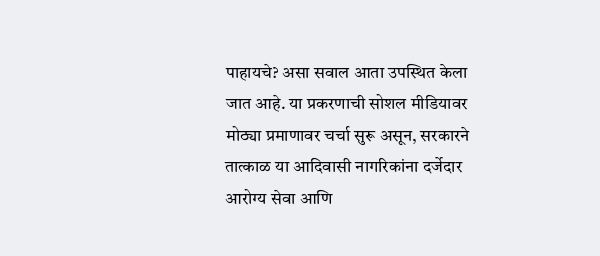पाहायचे? असा सवाल आता उपस्थित केला जात आहे. या प्रकरणाची सोशल मीडियावर मोठ्या प्रमाणावर चर्चा सुरू असून, सरकारने तात्काळ या आदिवासी नागरिकांना दर्जेदार आरोग्य सेवा आणि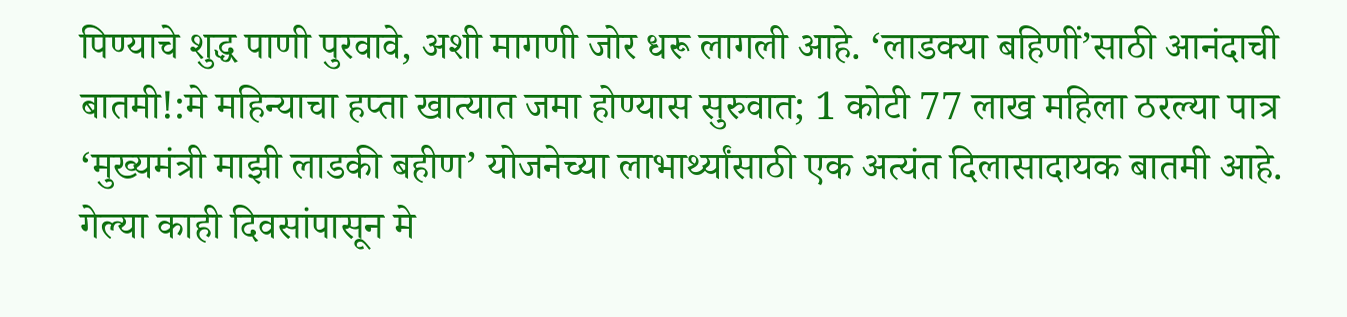पिण्याचे शुद्ध पाणी पुरवावे, अशी मागणी जोर धरू लागली आहे. ‘लाडक्या बहिणीं’साठी आनंदाची बातमी!:मे महिन्याचा हप्ता खात्यात जमा होण्यास सुरुवात; 1 कोटी 77 लाख महिला ठरल्या पात्र ‘मुख्यमंत्री माझी लाडकी बहीण’ योजनेच्या लाभार्थ्यांसाठी एक अत्यंत दिलासादायक बातमी आहे. गेल्या काही दिवसांपासून मे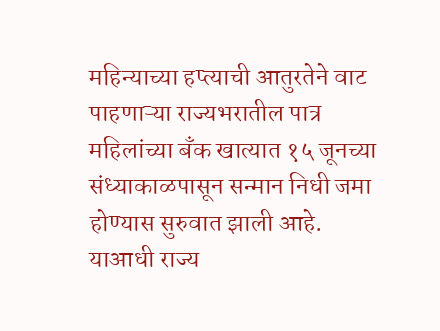महिन्याच्या हप्त्याची आतुरतेने वाट पाहणाऱ्या राज्यभरातील पात्र महिलांच्या बँक खात्यात १५ जूनच्या संध्याकाळपासून सन्मान निधी जमा होण्यास सुरुवात झाली आहे. याआधी राज्य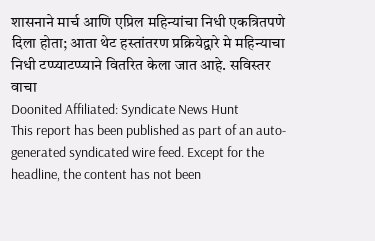शासनाने मार्च आणि एप्रिल महिन्यांचा निधी एकत्रितपणे दिला होता; आता थेट हस्तांतरण प्रक्रियेद्वारे मे महिन्याचा निधी टप्प्याटप्प्याने वितरित केला जात आहे. सविस्तर वाचा
Doonited Affiliated: Syndicate News Hunt
This report has been published as part of an auto-generated syndicated wire feed. Except for the headline, the content has not been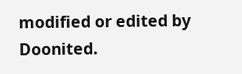modified or edited by Doonited.